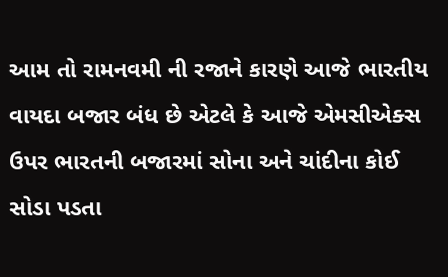આમ તો રામનવમી ની રજાને કારણે આજે ભારતીય વાયદા બજાર બંધ છે એટલે કે આજે એમસીએક્સ ઉપર ભારતની બજારમાં સોના અને ચાંદીના કોઈ સોડા પડતા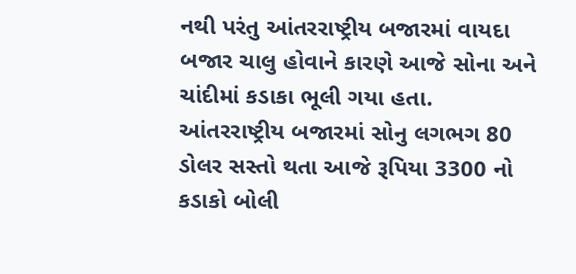નથી પરંતુ આંતરરાષ્ટ્રીય બજારમાં વાયદા બજાર ચાલુ હોવાને કારણે આજે સોના અને ચાંદીમાં કડાકા ભૂલી ગયા હતા.
આંતરરાષ્ટ્રીય બજારમાં સોનુ લગભગ 80 ડોલર સસ્તો થતા આજે રૂપિયા 3300 નો કડાકો બોલી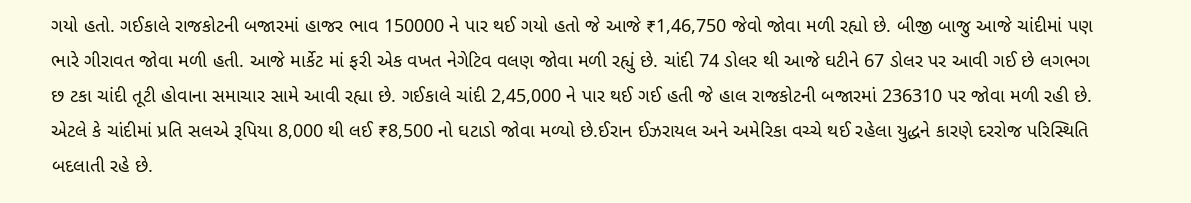ગયો હતો. ગઈકાલે રાજકોટની બજારમાં હાજર ભાવ 150000 ને પાર થઈ ગયો હતો જે આજે ₹1,46,750 જેવો જોવા મળી રહ્યો છે. બીજી બાજુ આજે ચાંદીમાં પણ ભારે ગીરાવત જોવા મળી હતી. આજે માર્કેટ માં ફરી એક વખત નેગેટિવ વલણ જોવા મળી રહ્યું છે. ચાંદી 74 ડોલર થી આજે ઘટીને 67 ડોલર પર આવી ગઈ છે લગભગ છ ટકા ચાંદી તૂટી હોવાના સમાચાર સામે આવી રહ્યા છે. ગઈકાલે ચાંદી 2,45,000 ને પાર થઈ ગઈ હતી જે હાલ રાજકોટની બજારમાં 236310 પર જોવા મળી રહી છે.
એટલે કે ચાંદીમાં પ્રતિ સલએ રૂપિયા 8,000 થી લઈ ₹8,500 નો ઘટાડો જોવા મળ્યો છે.ઈરાન ઈઝરાયલ અને અમેરિકા વચ્ચે થઈ રહેલા યુદ્ધને કારણે દરરોજ પરિસ્થિતિ બદલાતી રહે છે.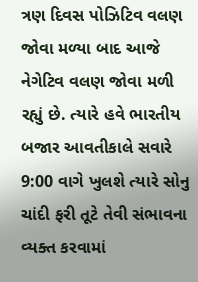ત્રણ દિવસ પોઝિટિવ વલણ જોવા મળ્યા બાદ આજે નેગેટિવ વલણ જોવા મળી રહ્યું છે. ત્યારે હવે ભારતીય બજાર આવતીકાલે સવારે 9:00 વાગે ખુલશે ત્યારે સોનુ ચાંદી ફરી તૂટે તેવી સંભાવના વ્યક્ત કરવામાં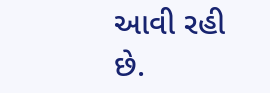આવી રહી છે.